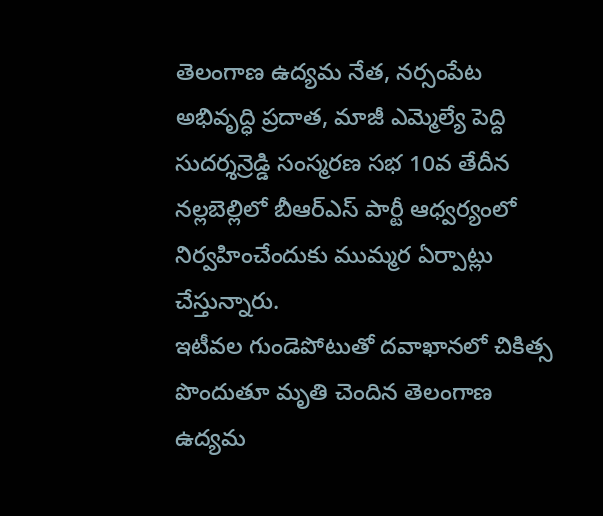తెలంగాణ ఉద్యమ నేత, నర్సంపేట అభివృద్ధి ప్రదాత, మాజీ ఎమ్మెల్యే పెద్ది సుదర్శన్రెడ్డి సంస్మరణ సభ 10వ తేదీన నల్లబెల్లిలో బీఆర్ఎస్ పార్టీ ఆధ్వర్యంలో నిర్వహించేందుకు ముమ్మర ఏర్పాట్లు చేస్తున్నారు.
ఇటీవల గుండెపోటుతో దవాఖానలో చికిత్స పొందుతూ మృతి చెందిన తెలంగాణ ఉద్యమ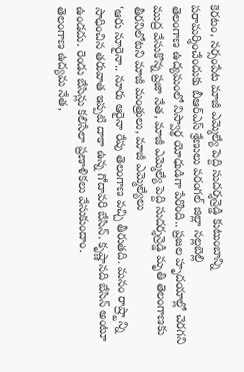కెరటం, నర్సంపేట మాజీ ఎమ్మెల్యే పెద్ది సుదర్శన్రెడ్డి కుటుంబాన్ని పరామర్శించేందుకు బీఆర్ఎస్ శ్రేణులు వరంగల్ జిల్లా నల్లబెల్లి
తెలంగాణ ఉద్యమంలో నిస్వార్థ యోధుడిగా పేరొంది.. ప్రజల హృదయాల్లో చెరగని ముద్ర వేసుకొన్న ప్రజా నేత, మాజీ ఎమ్మెల్యే పెద్ది సుదర్శన్రెడ్డి మృతి తెలంగాణకు తీరనిలోటని మాజీ మంత్రులు, మాజీ ఎమ్మెల్యేలు
‘ఆరు నూరైనా.. నూరు ఆరైనా రేపు తెలంగాణ వచ్చి తీరుతది. మనం రాష్ర్టాన్ని సాధించిన తరువాత ఇప్పటి దాకా ఉన్న గోదావరి బేసిన్. కృష్ణానది బేసిన్ అంటూ ఉండదు. రెండు బేసిన్లు కలిసేలా ప్రణాళికలు వేసుకుందాం.
తెలంగాణ ఉద్యమ నేత,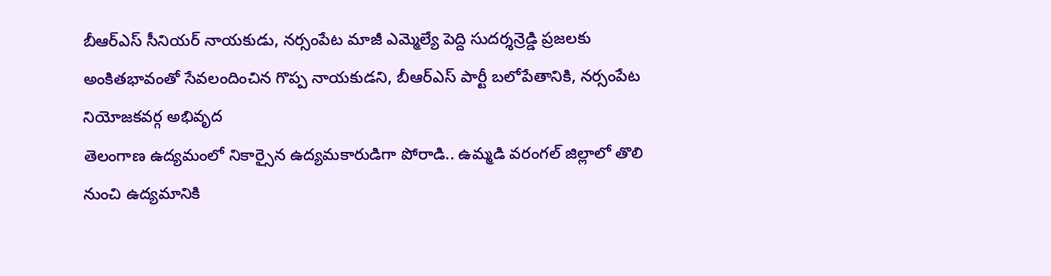బీఆర్ఎస్ సీనియర్ నాయకుడు, నర్సంపేట మాజీ ఎమ్మెల్యే పెద్ది సుదర్శన్రెడ్డి ప్రజలకు అంకితభావంతో సేవలందించిన గొప్ప నాయకుడని, బీఆర్ఎస్ పార్టీ బలోపేతానికి, నర్సంపేట నియోజకవర్గ అభివృద
తెలంగాణ ఉద్యమంలో నికార్సైన ఉద్యమకారుడిగా పోరాడి.. ఉమ్మడి వరంగల్ జిల్లాలో తొలి నుంచి ఉద్యమానికి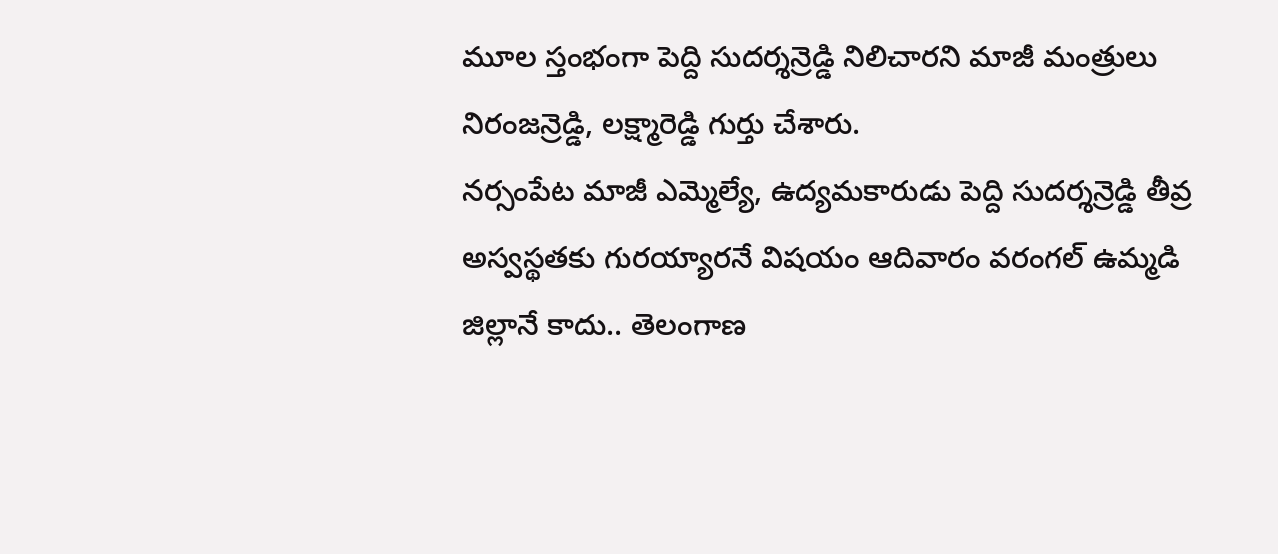మూల స్తంభంగా పెద్ది సుదర్శన్రెడ్డి నిలిచారని మాజీ మంత్రులు నిరంజన్రెడ్డి, లక్ష్మారెడ్డి గుర్తు చేశారు.
నర్సంపేట మాజీ ఎమ్మెల్యే, ఉద్యమకారుడు పెద్ది సుదర్శన్రెడ్డి తీవ్ర అస్వస్థతకు గురయ్యారనే విషయం ఆదివారం వరంగల్ ఉమ్మడి జిల్లానే కాదు.. తెలంగాణ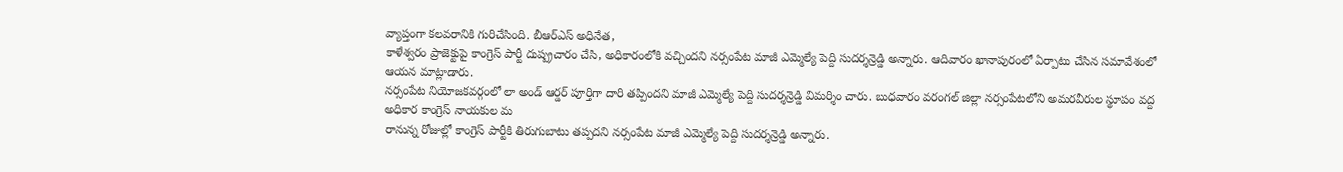వ్యాప్తంగా కలవరానికి గురిచేసింది. బీఆర్ఎస్ అధినేత,
కాళేశ్వరం ప్రాజెక్టుపై కాంగ్రెస్ పార్టీ దుష్ప్రచారం చేసి, అధికారంలోకి వచ్చిందని నర్సంపేట మాజీ ఎమ్మెల్యే పెద్ది సుదర్శన్రెడ్డి అన్నారు. ఆదివారం ఖానాపురంలో ఏర్పాటు చేసిన సమావేశంలో ఆయన మాట్లాడారు.
నర్సంపేట నియోజకవర్గంలో లా అండ్ ఆర్డర్ పూర్తిగా దారి తప్పిందని మాజీ ఎమ్మెల్యే పెద్ది సుదర్శన్రెడ్డి విమర్శిం చారు. బుధవారం వరంగల్ జిల్లా నర్సంపేటలోని అమరవీరుల స్థూపం వద్ద అధికార కాంగ్రెస్ నాయకుల మ
రానున్న రోజుల్లో కాంగ్రెస్ పార్టీకి తిరుగుబాటు తప్పదని నర్సంపేట మాజీ ఎమ్మెల్యే పెద్ది సుదర్శన్రెడ్డి అన్నారు.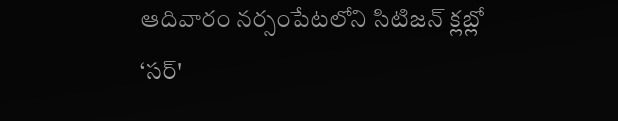ఆదివారం నర్సంపేటలోని సిటిజన్ క్లబ్లో ‘సర్'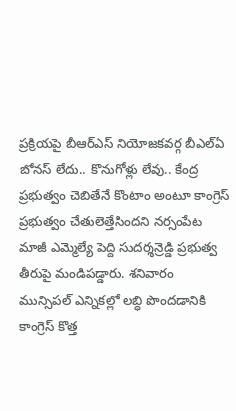ప్రక్రియపై బీఆర్ఎస్ నియోజకవర్గ బీఎల్ఏ
బోనస్ లేదు.. కొనుగోళ్లు లేవు.. కేంద్ర ప్రభుత్వం చెబితేనే కొంటాం అంటూ కాంగ్రెస్ ప్రభుత్వం చేతులెత్తేసిందని నర్సంపేట మాజీ ఎమ్మెల్యే పెద్ది సుదర్శన్రెడ్డి ప్రభుత్వ తీరుపై మండిపడ్డారు. శనివారం
మున్సిపల్ ఎన్నికల్లో లబ్ధి పొందడానికి కాంగ్రెస్ కొత్త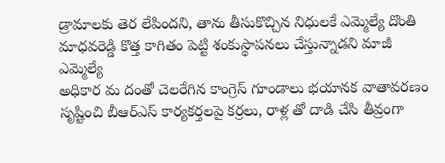డ్రామాలకు తెర లేపిందని, తాను తీసుకొచ్చిన నిధులకే ఎమ్మెల్యే దొంతి మాధవరెడ్డి కొత్త కాగితం పెట్టి శంకుస్థాపనలు చేస్తున్నాడని మాజీ ఎమ్మెల్యే
అధికార మ దంతో చెలరేగిన కాంగ్రెస్ గూండాలు భయానక వాతావరణం సృష్టించి బీఆర్ఎస్ కార్యకర్తలపై కర్రలు, రాళ్ల తో దాడి చేసి తీవ్రంగా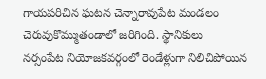గాయపరిచిన ఘటన చెన్నారావుపేట మండలం చెరువుకొమ్ముతండాలో జరిగింది. స్థానికులు
నర్సంపేట నియోజకవర్గంలో రెండేళ్లుగా నిలిచిపోయిన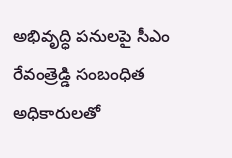అభివృద్ధి పనులపై సీఎం రేవంత్రెడ్డి సంబంధిత అధికారులతో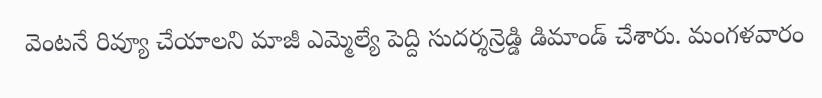వెంటనే రివ్యూ చేయాలని మాజీ ఎమ్మెల్యే పెద్ది సుదర్శన్రెడ్డి డిమాండ్ చేశారు. మంగళవారం